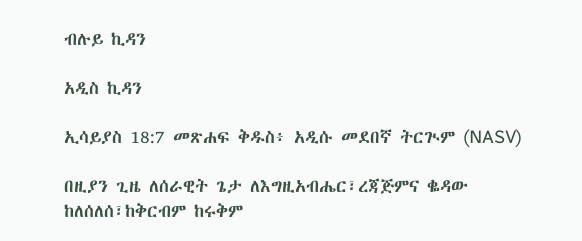ብሉይ ኪዳን

አዲስ ኪዳን

ኢሳይያስ 18:7 መጽሐፍ ቅዱስ፥ አዲሱ መደበኛ ትርጒም (NASV)

በዚያን ጊዜ ለሰራዊት ጌታ ለእግዚአብሔር፣ረጃጅምና ቈዳው ከለሰለሰ፣ከቅርብም ከሩቅም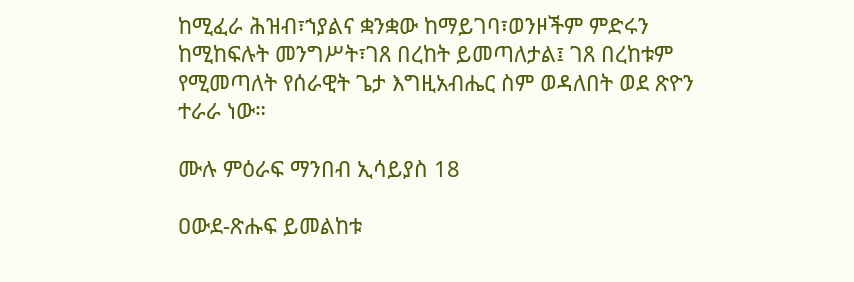ከሚፈራ ሕዝብ፣ኀያልና ቋንቋው ከማይገባ፣ወንዞችም ምድሩን ከሚከፍሉት መንግሥት፣ገጸ በረከት ይመጣለታል፤ ገጸ በረከቱም የሚመጣለት የሰራዊት ጌታ እግዚአብሔር ስም ወዳለበት ወደ ጽዮን ተራራ ነው።

ሙሉ ምዕራፍ ማንበብ ኢሳይያስ 18

ዐውደ-ጽሑፍ ይመልከቱ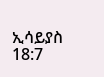ኢሳይያስ 18:7